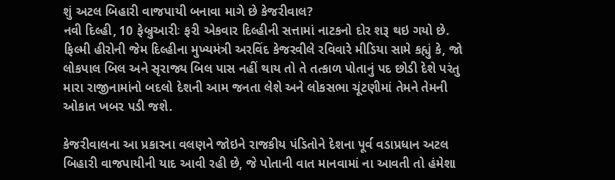શું અટલ બિહારી વાજપાયી બનાવા માગે છે કેજરીવાલ?
નવી દિલ્હી, 10 ફેબ્રુઆરીઃ ફરી એકવાર દિલ્હીની સત્તામાં નાટકનો દોર શરૂ થઇ ગયો છે. ફિલ્મી હીરોની જેમ દિલ્હીના મુખ્યમંત્રી અરવિંદ કેજરવીલે રવિવારે મીડિયા સામે કહ્યું કે, જો લોકપાલ બિલ અને સૃરાજ્ય બિલ પાસ નહીં થાય તો તે તત્કાળ પોતાનું પદ છોડી દેશે પરંતુ મારા રાજીનામાંનો બદલો દેશની આમ જનતા લેશે અને લોકસભા ચૂંટણીમાં તેમને તેમની ઓકાત ખબર પડી જશે.

કેજરીવાલના આ પ્રકારના વલણને જોઇને રાજકીય પંડિતોને દેશના પૂર્વ વડાપ્રધાન અટલ બિહારી વાજપાયીની યાદ આવી રહી છે, જે પોતાની વાત માનવામાં ના આવતી તો હંમેશા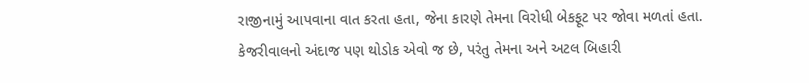રાજીનામું આપવાના વાત કરતા હતા, જેના કારણે તેમના વિરોધી બેકફૂટ પર જોવા મળતાં હતા.
કેજરીવાલનો અંદાજ પણ થોડોક એવો જ છે, પરંતુ તેમના અને અટલ બિહારી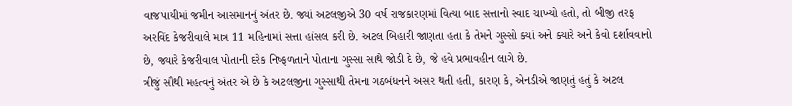વાજપાયીમાં જમીન આસમાનનું અંતર છે. જ્યાં અટલજીએ 30 વર્ષ રાજકારણમાં વિત્યા બાદ સત્તાનો સ્વાદ ચાખ્યો હતો, તો બીજી તરફ અરવિંદ કેજરીવાલે માત્ર 11 મહિનામાં સત્તા હાંસલ કરી છે. અટલ બિહારી જાણતા હતા કે તેમને ગુસ્સો ક્યાં અને ક્યારે અને કેવો દર્શાવવાનો છે, જ્યારે કેજરીવાલ પોતાની દરેક નિષ્ફળતાને પોતાના ગુસ્સા સાથે જોડી દે છે, જે હવે પ્રભાવહીન લાગે છે.
ત્રીજું સૌથી મહત્વનું અંતર એ છે કે અટલજીના ગુસ્સાથી તેમના ગઠબંધનને અસર થતી હતી, કારણ કે, એનડીએ જાણતું હતું કે અટલ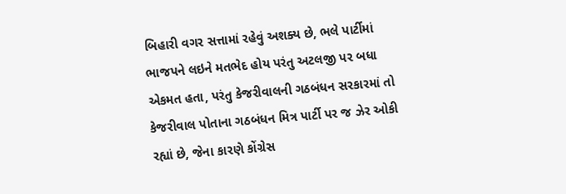બિહારી વગર સત્તામાં રહેવું અશક્ય છે, ભલે પાર્ટીમાં ભાજપને લઇને મતભેદ હોય પરંતુ અટલજી પર બધા એકમત હતા, પરંતુ કેજરીવાલની ગઠબંધન સરકારમાં તો કેજરીવાલ પોતાના ગઠબંધન મિત્ર પાર્ટી પર જ ઝેર ઓકી રહ્યાં છે, જેના કારણે કોંગ્રેસ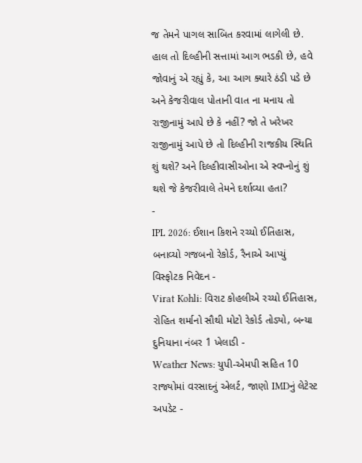જ તેમને પાગલ સાબિત કરવામાં લાગેલી છે.
હાલ તો દિલ્હીની સત્તામાં આગ ભડકી છે, હવે જોવાનું એ રહ્યું કે, આ આગ ક્યારે ઠંડી પડે છે અને કેજરીવાલ પોતાની વાત ના મનાય તો રાજીનામું આપે છે કે નહીં? જો તે ખરેખર રાજીનામું આપે છે તો દિલ્હીની રાજકીય સ્થિતિ શું થશે? અને દિલ્હીવાસીઓના એ સ્વપ્નોનું શું થશે જે કેજરીવાલે તેમને દર્શાવ્યા હતા?
-
IPL 2026: ઈશાન કિશને રચ્યો ઈતિહાસ, બનાવ્યો ગજબનો રેકોર્ડ, રૈનાએ આપ્યું વિસ્ફોટક નિવેદન -
Virat Kohli: વિરાટ કોહલીએ રચ્યો ઈતિહાસ, રોહિત શર્માનો સૌથી મોટો રેકોર્ડ તોડ્યો, બન્યા દુનિયાના નંબર 1 ખેલાડી -
Weather News: યુપી-એમપી સહિત 10 રાજ્યોમાં વરસાદનું એલર્ટ, જાણો IMDનું લેટેસ્ટ અપડેટ -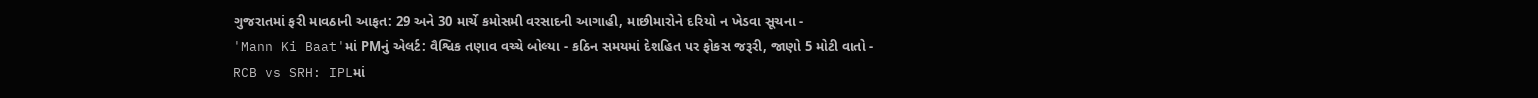ગુજરાતમાં ફરી માવઠાની આફત: 29 અને 30 માર્ચે કમોસમી વરસાદની આગાહી, માછીમારોને દરિયો ન ખેડવા સૂચના -
'Mann Ki Baat'માં PMનું એલર્ટ: વૈશ્વિક તણાવ વચ્ચે બોલ્યા - કઠિન સમયમાં દેશહિત પર ફોકસ જરૂરી, જાણો 5 મોટી વાતો -
RCB vs SRH: IPLમાં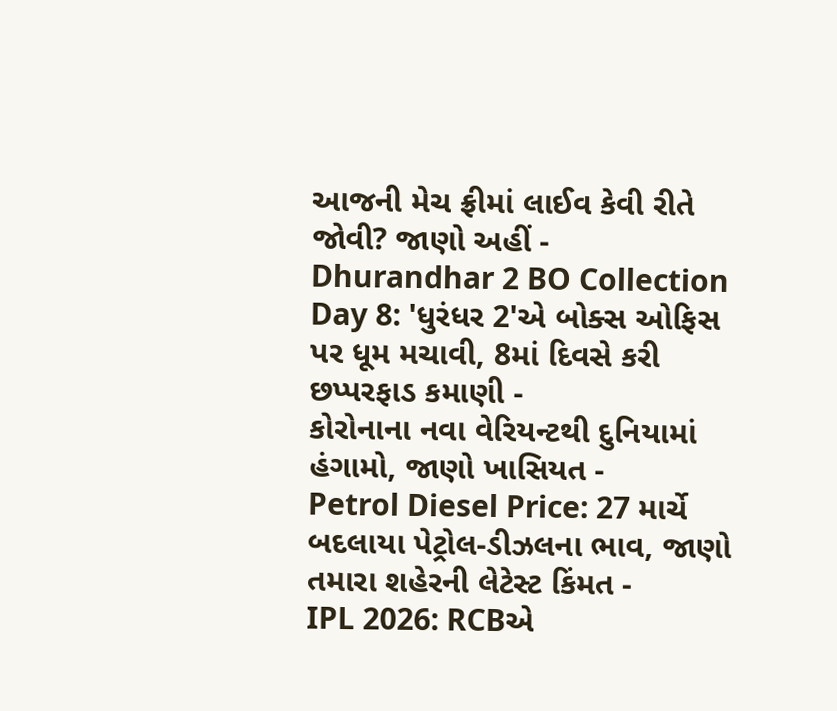આજની મેચ ફ્રીમાં લાઈવ કેવી રીતે જોવી? જાણો અહીં -
Dhurandhar 2 BO Collection Day 8: 'ધુરંધર 2'એ બોક્સ ઓફિસ પર ધૂમ મચાવી, 8માં દિવસે કરી છપ્પરફાડ કમાણી -
કોરોનાના નવા વેરિયન્ટથી દુનિયામાં હંગામો, જાણો ખાસિયત -
Petrol Diesel Price: 27 માર્ચે બદલાયા પેટ્રોલ-ડીઝલના ભાવ, જાણો તમારા શહેરની લેટેસ્ટ કિંમત -
IPL 2026: RCBએ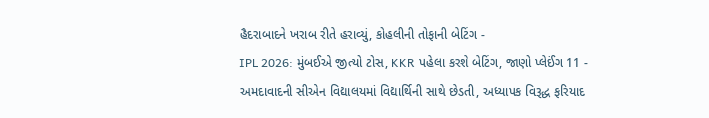હૈદરાબાદને ખરાબ રીતે હરાવ્યું, કોહલીની તોફાની બેટિંગ -
IPL 2026: મુંબઈએ જીત્યો ટોસ, KKR પહેલા કરશે બેટિંગ, જાણો પ્લેઈંગ 11 -
અમદાવાદની સીએન વિદ્યાલયમાં વિદ્યાર્થિની સાથે છેડતી, અધ્યાપક વિરૂદ્ધ ફરિયાદ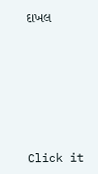દાખલ








Click it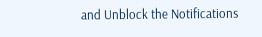and Unblock the Notifications